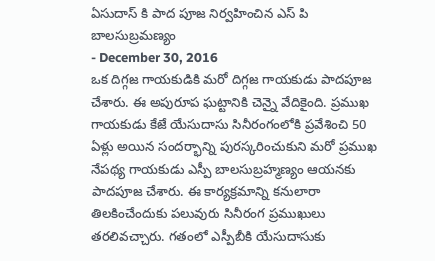ఏసుదాస్ కి పాద పూజ నిర్వహించిన ఎస్ పి బాలసుబ్రమణ్యం
- December 30, 2016
ఒక దిగ్గజ గాయకుడికి మరో దిగ్గజ గాయకుడు పాదపూజ చేశారు. ఈ అపురూప ఘట్టానికి చెన్నై వేదికైంది. ప్రముఖ గాయకుడు కేజే యేసుదాసు సినీరంగంలోకి ప్రవేశించి 50 ఏళ్లు అయిన సందర్భాన్ని పురస్కరించుకుని మరో ప్రముఖ నేపథ్య గాయకుడు ఎస్పీ బాలసుబ్రహ్మణ్యం ఆయనకు పాదపూజ చేశారు. ఈ కార్యక్రమాన్ని కనులారా తిలకించేందుకు పలువురు సినీరంగ ప్రముఖులు తరలివచ్చారు. గతంలో ఎస్పీబీకి యేసుదాసుకు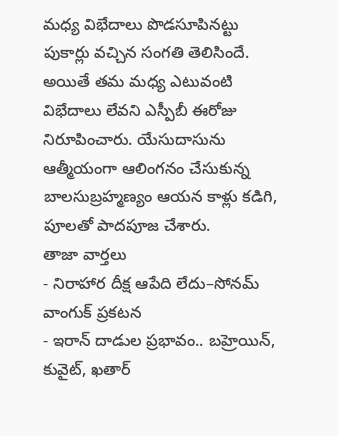మధ్య విభేదాలు పొడసూపినట్టు పుకార్లు వచ్చిన సంగతి తెలిసిందే. అయితే తమ మధ్య ఎటువంటి విభేదాలు లేవని ఎస్పీబీ ఈరోజు నిరూపించారు. యేసుదాసును ఆత్మీయంగా ఆలింగనం చేసుకున్న బాలసుబ్రహ్మణ్యం ఆయన కాళ్లు కడిగి, పూలతో పాదపూజ చేశారు.
తాజా వార్తలు
- నిరాహార దీక్ష ఆపేది లేదు–సోనమ్ వాంగుక్ ప్రకటన
- ఇరాన్ దాడుల ప్రభావం.. బహ్రెయిన్, కువైట్, ఖతార్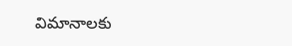విమానాలకు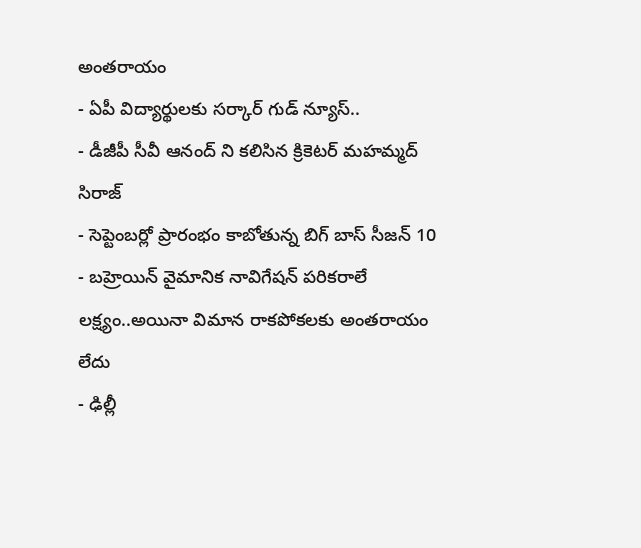అంతరాయం
- ఏపీ విద్యార్థులకు సర్కార్ గుడ్ న్యూస్..
- డీజీపీ సీవీ ఆనంద్ ని కలిసిన క్రికెటర్ మహమ్మద్ సిరాజ్
- సెప్టెంబర్లో ప్రారంభం కాబోతున్న బిగ్ బాస్ సీజన్ 10
- బహ్రెయిన్ వైమానిక నావిగేషన్ పరికరాలే లక్ష్యం..అయినా విమాన రాకపోకలకు అంతరాయం లేదు
- ఢిల్లీ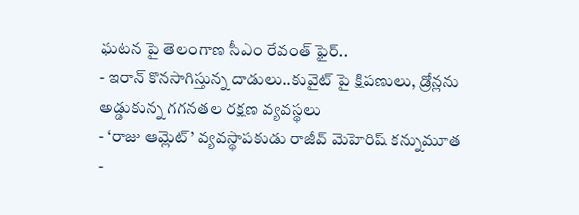ఘటన పై తెలంగాణ సీఎం రేవంత్ ఫైర్..
- ఇరాన్ కొనసాగిస్తున్న దాడులు..కువైట్ పై క్షిపణులు, డ్రోన్లను అడ్డుకున్న గగనతల రక్షణ వ్యవస్థలు
- ‘రాజు ఆమ్లెట్’ వ్యవస్థాపకుడు రాజీవ్ మెహెరిష్ కన్నుమూత
-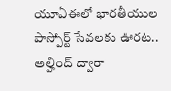యూఏఈలో భారతీయుల పాస్పోర్ట్ సేవలకు ఊరట.. అల్హింద్ ద్వారా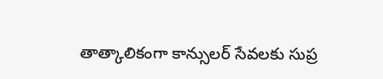తాత్కాలికంగా కాన్సులర్ సేవలకు సుప్ర